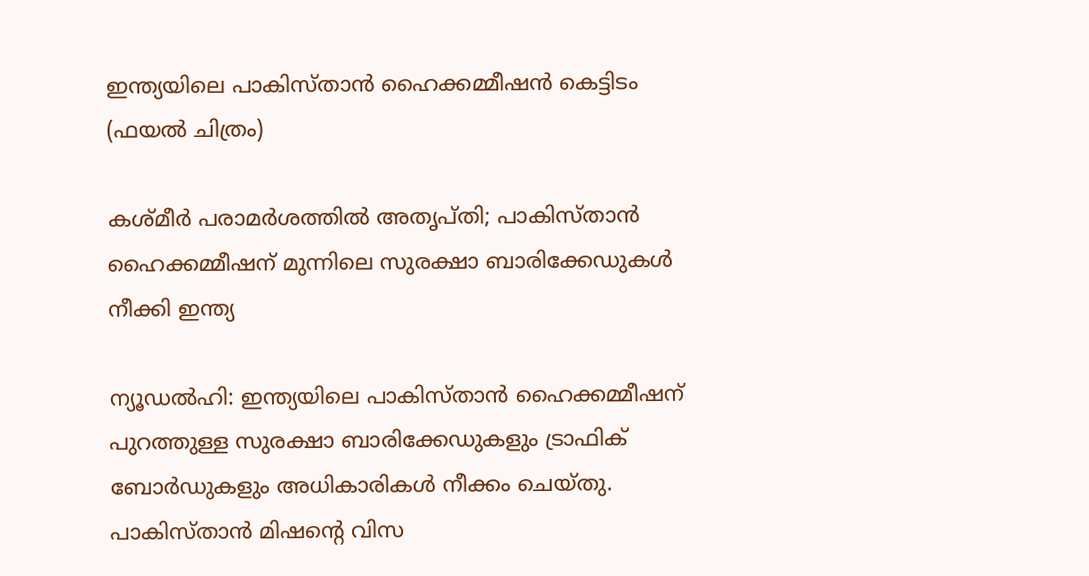ഇന്ത്യയിലെ പാകിസ്‍താൻ ഹൈക്കമ്മീഷൻ കെട്ടിടം (ഫയൽ ചിത്രം)

കശ്മീർ പരാമർശത്തിൽ അതൃപ്തി; പാകിസ്‍താൻ ഹൈക്കമ്മീഷന് മുന്നിലെ സുരക്ഷാ ബാരിക്കേഡുകൾ നീക്കി ഇന്ത്യ

ന്യൂഡൽഹി: ഇന്ത്യയിലെ പാകിസ്‍താൻ ഹൈക്കമ്മീഷന് പുറത്തുള്ള സുരക്ഷാ ബാരിക്കേഡുകളും ട്രാഫിക് ബോർഡുകളും അധികാരികൾ നീക്കം ചെയ്തു. പാകിസ്താൻ മിഷന്റെ വിസ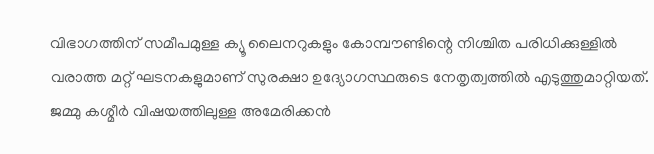വിഭാഗത്തിന് സമീപമുള്ള ക്യൂ ലൈനറുകളും കോമ്പൗണ്ടിന്റെ നിശ്ചിത പരിധിക്കുള്ളിൽ വരാത്ത മറ്റ് ഘടനകളുമാണ് സുരക്ഷാ ഉദ്യോഗസ്ഥരുടെ നേതൃത്വത്തിൽ എടുത്തുമാറ്റിയത്. ജമ്മു കശ്മീർ വിഷയത്തിലുള്ള അമേരിക്കൻ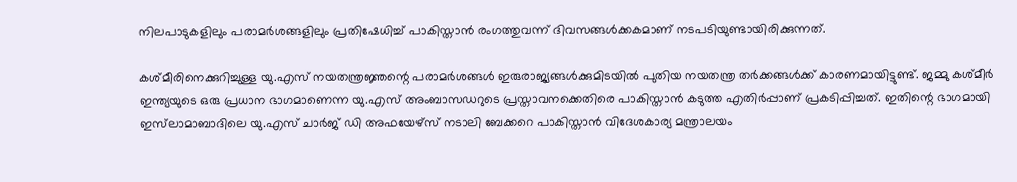നിലപാടുകളിലും പരാമർശങ്ങളിലും പ്രതിഷേധിച്ച് പാകിസ്താൻ രംഗത്തുവന്ന് ദിവസങ്ങൾക്കകമാണ് നടപടിയുണ്ടായിരിക്കുന്നത്.

കശ്മീരിനെക്കുറിച്ചുള്ള യു.എസ് നയതന്ത്രജ്ഞന്റെ പരാമർശങ്ങൾ ഇരുരാജ്യങ്ങൾക്കുമിടയിൽ പുതിയ നയതന്ത്ര തർക്കങ്ങൾക്ക് കാരണമായിട്ടുണ്ട്. ജമ്മു കശ്മീർ ഇന്ത്യയുടെ ഒരു പ്രധാന ഭാഗമാണെന്ന യു.എസ് അംബാസഡറുടെ പ്രസ്താവനക്കെതിരെ പാകിസ്താൻ കടുത്ത എതിർപ്പാണ് പ്രകടിപ്പിച്ചത്. ഇതിന്റെ ഭാഗമായി ഇസ്‍ലാമാബാദിലെ യു.എസ് ചാർജ് ഡി അഫയേഴ്സ് നടാലി ബേക്കറെ പാകിസ്താൻ വിദേശകാര്യ മന്ത്രാലയം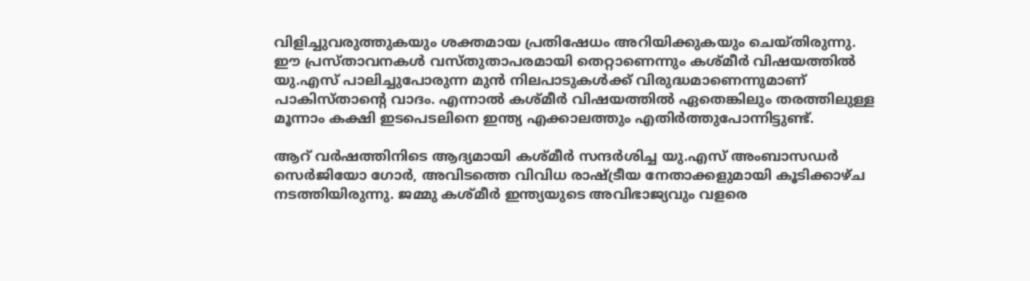വിളിച്ചുവരുത്തുകയും ശക്തമായ പ്രതിഷേധം അറിയിക്കുകയും ചെയ്തിരുന്നു. ഈ പ്രസ്താവനകൾ വസ്തുതാപരമായി തെറ്റാണെന്നും കശ്മീർ വിഷയത്തിൽ യു.എസ് പാലിച്ചുപോരുന്ന മുൻ നിലപാടുകൾക്ക് വിരുദ്ധമാണെന്നുമാണ് പാകിസ്താന്റെ വാദം. എന്നാൽ കശ്മീർ വിഷയത്തിൽ ഏതെങ്കിലും തരത്തിലുള്ള മൂന്നാം കക്ഷി ഇടപെടലിനെ ഇന്ത്യ എക്കാലത്തും എതിർത്തുപോന്നിട്ടുണ്ട്.

ആറ് വർഷത്തിനിടെ ആദ്യമായി കശ്മീർ സന്ദർശിച്ച യു.എസ് അംബാസഡർ സെർജിയോ ഗോർ, അവിടത്തെ വിവിധ രാഷ്ട്രീയ നേതാക്കളുമായി കൂടിക്കാഴ്ച നടത്തിയിരുന്നു. ജമ്മു കശ്മീർ ഇന്ത്യയുടെ അവിഭാജ്യവും വളരെ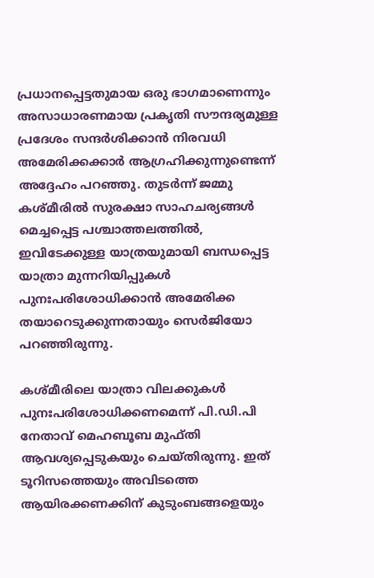പ്രധാനപ്പെട്ടതുമായ ഒരു ഭാഗമാണെന്നും അസാധാരണമായ പ്രകൃതി സൗന്ദര്യമുള്ള പ്രദേശം സന്ദർശിക്കാൻ നിരവധി അമേരിക്കക്കാർ ആഗ്രഹിക്കുന്നുണ്ടെന്ന് അദ്ദേഹം പറഞ്ഞു. തുടർന്ന് ജമ്മു കശ്മീരിൽ സുരക്ഷാ സാഹചര്യങ്ങൾ മെച്ചപ്പെട്ട പശ്ചാത്തലത്തിൽ, ഇവിടേക്കുള്ള യാത്രയുമായി ബന്ധപ്പെട്ട യാത്രാ മുന്നറിയിപ്പുകൾ പുനഃപരിശോധിക്കാൻ അമേരിക്ക തയാറെടുക്കുന്നതായും സെർജിയോ പറഞ്ഞിരുന്നു.

കശ്മീരിലെ യാത്രാ വിലക്കുകൾ പുനഃപരിശോധിക്കണമെന്ന് പി.ഡി.പി നേതാവ് മെഹബൂബ മുഫ്തി ആവശ്യപ്പെടുകയും ചെയ്തിരുന്നു. ഇത് ടൂറിസത്തെയും അവിടത്തെ ആയിരക്കണക്കിന് കുടുംബങ്ങളെയും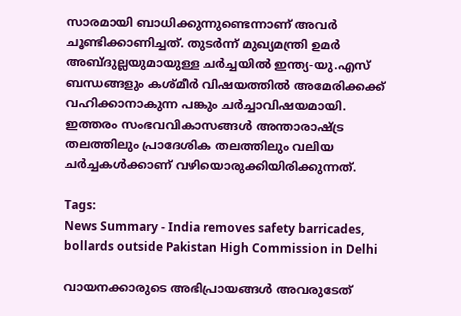സാരമായി ബാധിക്കുന്നുണ്ടെന്നാണ് അവർ ചൂണ്ടിക്കാണിച്ചത്. തുടർന്ന് മുഖ്യമന്ത്രി ഉമർ അബ്ദുല്ലയുമായുള്ള ചർച്ചയിൽ ഇന്ത്യ-യു.എസ് ബന്ധങ്ങളും കശ്മീർ വിഷയത്തിൽ അമേരിക്കക്ക് വഹിക്കാനാകുന്ന പങ്കും ചർച്ചാവിഷയമായി. ഇത്തരം സംഭവവികാസങ്ങൾ അന്താരാഷ്ട്ര തലത്തിലും പ്രാദേശിക തലത്തിലും വലിയ ചർച്ചകൾക്കാണ് വഴിയൊരുക്കിയിരിക്കുന്നത്.

Tags:
News Summary - India removes safety barricades, bollards outside Pakistan High Commission in Delhi

വായനക്കാരുടെ അഭിപ്രായങ്ങള്‍ അവരുടേത്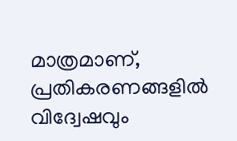മാത്രമാണ്, പ്രതികരണങ്ങളിൽ വിദ്വേഷവും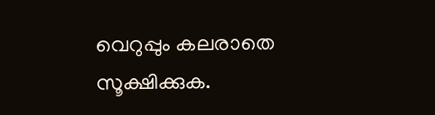വെറുപ്പും കലരാതെ സൂക്ഷിക്കുക.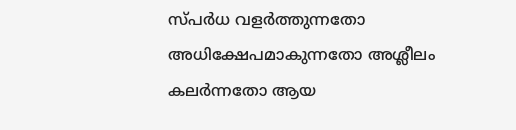സ്പർധ വളർത്തുന്നതോ അധിക്ഷേപമാകുന്നതോ അശ്ലീലം കലർന്നതോ ആയ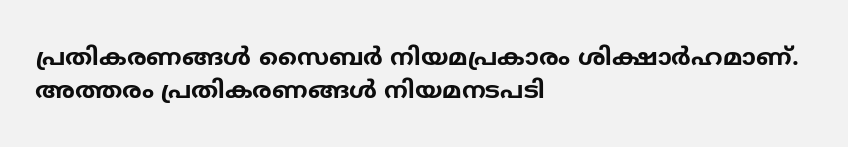പ്രതികരണങ്ങൾ സൈബർ നിയമപ്രകാരം ശിക്ഷാർഹമാണ്. അത്തരം പ്രതികരണങ്ങൾ നിയമനടപടി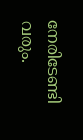നേരിടേണ്ടി വരും.